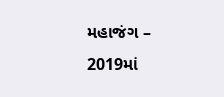મહાજંગ – 2019માં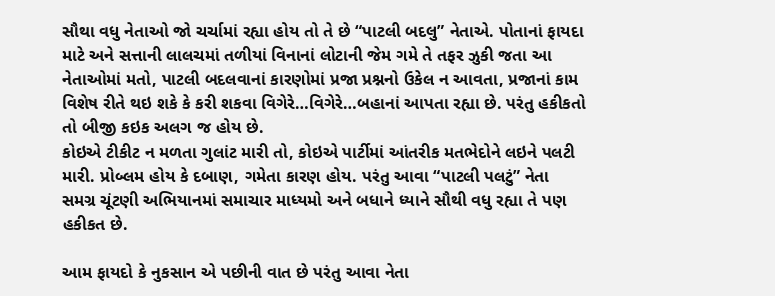સૌથા વધુ નેતાઓ જો ચર્ચામાં રહ્યા હોય તો તે છે “પાટલી બદલુ” નેતાએ. પોતાનાં ફાયદા માટે અને સત્તાની લાલચમાં તળીયાં વિનાનાં લોટાની જેમ ગમે તે તફર ઝુકી જતા આ નેતાઓમાં મતો, પાટલી બદલવાનાં કારણોમાં પ્રજા પ્રશ્નનો ઉકેલ ન આવતા, પ્રજાનાં કામ વિશેષ રીતે થઇ શકે કે કરી શકવા વિગેરે…વિગેરે…બહાનાં આપતા રહ્યા છે. પરંતુ હકીકતો તો બીજી કઇક અલગ જ હોય છે.
કોઇએ ટીકીટ ન મળતા ગુલાંટ મારી તો, કોઇએ પાર્ટીમાં આંતરીક મતભેદોને લઇને પલટી મારી. પ્રોબ્લમ હોય કે દબાણ, ગમેતા કારણ હોય. પરંતુ આવા “પાટલી પલટું” નેતા સમગ્ર ચૂંટણી અભિયાનમાં સમાચાર માધ્યમો અને બધાને ધ્યાને સૌથી વધુ રહ્યા તે પણ હકીકત છે.

આમ ફાયદો કે નુકસાન એ પછીની વાત છે પરંતુ આવા નેતા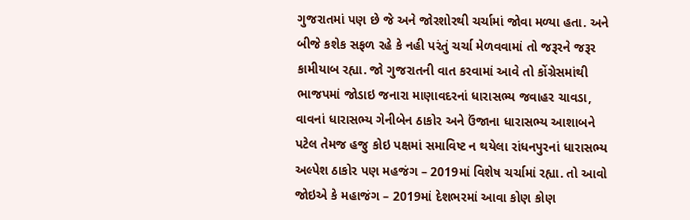ગુજરાતમાં પણ છે જે અને જોરશોરથી ચર્ચામાં જોવા મળ્યા હતા. અને બીજે કશેક સફળ રહે કે નહી પરંતું ચર્ચા મેળવવામાં તો જરૂરને જરૂર કામીયાબ રહ્યા. જો ગુજરાતની વાત કરવામાં આવે તો કોંગ્રેસમાંથી ભાજપમાં જોડાઇ જનારા માણાવદરનાં ધારાસભ્ય જવાહર ચાવડા, વાવનાં ધારાસભ્ય ગેનીબેન ઠાકોર અને ઉંજાના ધારાસભ્ય આશાબને પટેલ તેમજ હજુ કોઇ પક્ષમાં સમાવિષ્ટ ન થયેલા રાંધનપુરનાં ધારાસભ્ય અલ્પેશ ઠાકોર પણ મહજંગ – 2019માં વિશેષ ચર્ચામાં રહ્યા. તો આવો જોઇએ કે મહાજંગ – 2019માં દેશભરમાં આવા કોણ કોણ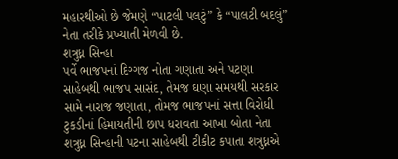મહારથીઓ છે જેમણે “પાટલી પલટું” કે “પાલટી બદલું” નેતા તરીકે પ્રખ્યાતી મેળવી છે.
શત્રુધ્ન સિન્હા
પર્વે ભાજપનાં દિગ્ગજ નોતા ગણાતા અને પટણા સાહેબથી ભાજપ સાસંદ, તેમજ ઘણા સમયથી સરકાર સામે નારાજ જણાતા, તોમજ ભાજપનાં સત્તા વિરોધી ટુકડીનાં હિમાયતીની છાપ ધરાવતા આખા બોતા નેતા શત્રુધ્ન સિન્હાની પટના સાહેબથી ટીકીટ કપાતા શત્રુધ્નએ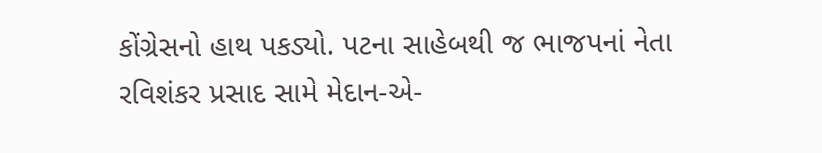કોંગ્રેસનો હાથ પકડ્યો. પટના સાહેબથી જ ભાજપનાં નેતા રવિશંકર પ્રસાદ સામે મેદાન-એ-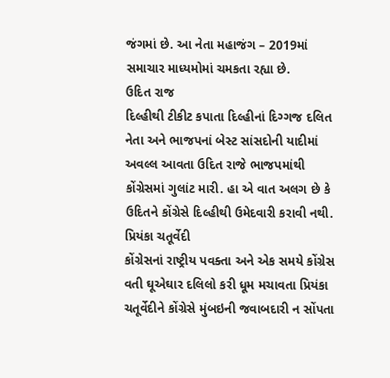જંગમાં છે. આ નેતા મહાજંગ – 2019માં સમાચાર માધ્યમોમાં ચમકતા રહ્યા છે.
ઉદિત રાજ
દિલ્હીથી ટીકીટ કપાતા દિલ્હીનાં દિગ્ગજ દલિત નેતા અને ભાજપનાં બેસ્ટ સાંસદોની યાદીમાં અવલ્લ આવતા ઉદિત રાજે ભાજપમાંથી કોંગ્રેસમાં ગુલાંટ મારી. હા એ વાત અલગ છે કે ઉદિતને કોંગ્રેસે દિલ્હીથી ઉમેદવારી કરાવી નથી.
પ્રિયંકા ચતૂર્વેદી
કોંગ્રેસનાં રાષ્ટ્રીય પવક્તા અને એક સમયે કોંગ્રેસ વતી ઘૂએઘાર દલિલો કરી ધૂમ મચાવતા પ્રિયંકા ચતૂર્વેદીને કોંગ્રેસે મુંબઇની જવાબદારી ન સોંપતા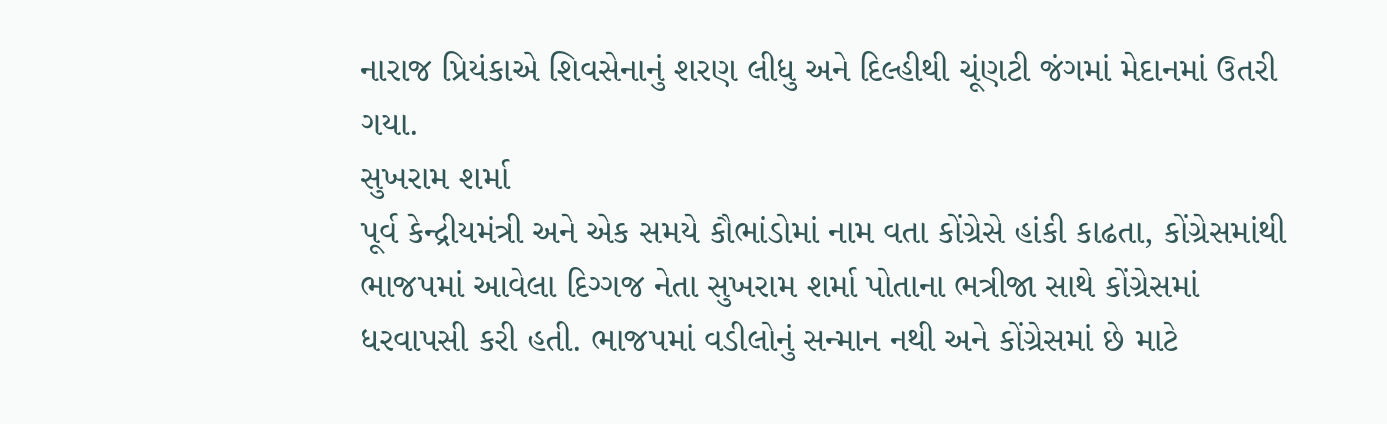નારાજ પ્રિયંકાએ શિવસેનાનું શરણ લીધુ અને દિલ્હીથી ચૂંણટી જંગમાં મેદાનમાં ઉતરી ગયા.
સુખરામ શર્મા
પૂર્વ કેન્દ્રીયમંત્રી અને એક સમયે કૌભાંડોમાં નામ વતા કોંગ્રેસે હાંકી કાઢતા, કોંગ્રેસમાંથી ભાજપમાં આવેલા દિગ્ગજ નેતા સુખરામ શર્મા પોતાના ભત્રીજા સાથે કોંગ્રેસમાં ધરવાપસી કરી હતી. ભાજપમાં વડીલોનું સન્માન નથી અને કોંગ્રેસમાં છે માટે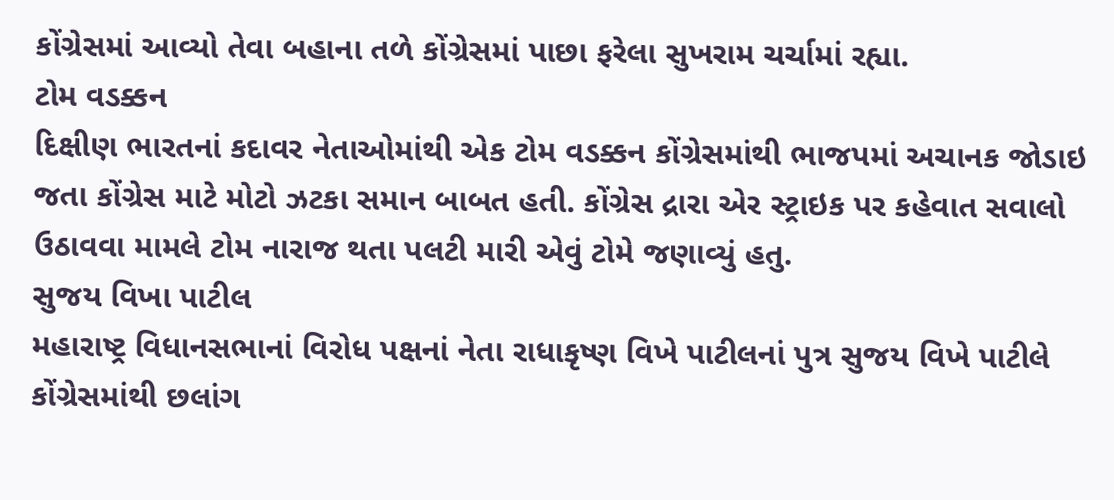કોંગ્રેસમાં આવ્યો તેવા બહાના તળે કોંગ્રેસમાં પાછા ફરેલા સુખરામ ચર્ચામાં રહ્યા.
ટોમ વડક્કન
દિક્ષીણ ભારતનાં કદાવર નેતાઓમાંથી એક ટોમ વડક્કન કોંગ્રેસમાંથી ભાજપમાં અચાનક જોડાઇ જતા કોંગ્રેસ માટે મોટો ઝટકા સમાન બાબત હતી. કોંગ્રેસ દ્રારા એર સ્ટ્રાઇક પર કહેવાત સવાલો ઉઠાવવા મામલે ટોમ નારાજ થતા પલટી મારી એવું ટોમે જણાવ્યું હતુ.
સુજય વિખા પાટીલ
મહારાષ્ટ્ર વિધાનસભાનાં વિરોધ પક્ષનાં નેતા રાધાકૃષ્ણ વિખે પાટીલનાં પુત્ર સુજય વિખે પાટીલે કોંગ્રેસમાંથી છલાંગ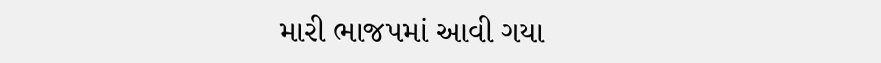મારી ભાજપમાં આવી ગયા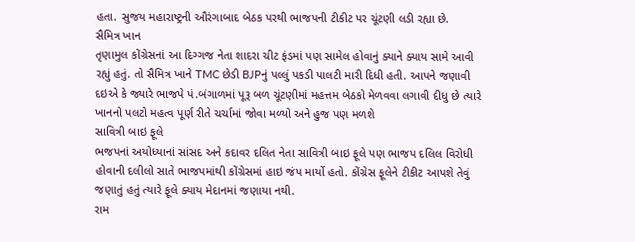હતા. સુજય મહારાષ્ટ્રની ઔરંગાબાદ બેઠક પરથી ભાજપની ટીકીટ પર ચૂંટણી લડી રહ્યા છે.
સૈમિત્ર ખાન
તૃણામુલ કોંગ્રેસનાં આ દિગ્ગજ નેતા શાદરા ચીટ ફંડમાં પણ સામેલ હોવાનું ક્યાને ક્યાય સામે આવી રહ્યું હતું. તો સૈમિત્ર ખાને TMC છેડી BJPનું પલ્લું પકડી પાલટી મારી દિધી હતી. આપને જણાવી દઇએ કે જ્યારે ભાજપે પં.બંગાળમાં પૂરૂ બળ ચૂંટણીમાં મહત્તમ બેઠકો મેળવવા લગાવી દીધુ છે ત્યારે ખાનનો પલટો મહત્વ પૂર્ણ રીતે ચર્ચામાં જોવા મળ્યો અને હુજ પણ મળશે
સાવિત્રી બાઇ ફૂલે
ભજપનાં અયોધ્યાનાં સાંસદ અને કદાવર દલિત નેતા સાવિત્રી બાઇ ફૂલે પણ ભાજપ દલિલ વિરોધી હોવાની દલીલો સાતે ભાજપમાંથી કોંગ્રેસમાં હાઇ જંપ માર્યો હતો. કોંગ્રેસ ફૂલેને ટીકીટ આપશે તેવું જણાતું હતું ત્યારે ફૂલે ક્યાય મેદાનમાં જણાયા નથી.
રામ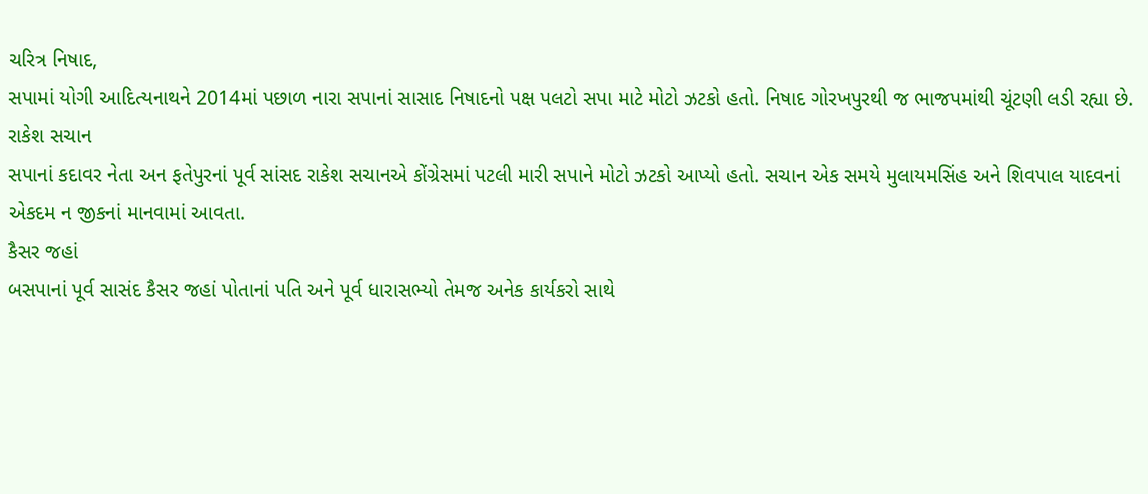ચરિત્ર નિષાદ,
સપામાં યોગી આદિત્યનાથને 2014માં પછાળ નારા સપાનાં સાસાદ નિષાદનો પક્ષ પલટો સપા માટે મોટો ઝટકો હતો. નિષાદ ગોરખપુરથી જ ભાજપમાંથી ચૂંટણી લડી રહ્યા છે.
રાકેશ સચાન
સપાનાં કદાવર નેતા અન ફતેપુરનાં પૂર્વ સાંસદ રાકેશ સચાનએ કોંગ્રેસમાં પટલી મારી સપાને મોટો ઝટકો આપ્યો હતો. સચાન એક સમયે મુલાયમસિંહ અને શિવપાલ યાદવનાં એકદમ ન જીકનાં માનવામાં આવતા.
કૈસર જહાં
બસપાનાં પૂર્વ સાસંદ કૈસર જહાં પોતાનાં પતિ અને પૂર્વ ધારાસભ્યો તેમજ અનેક કાર્યકરો સાથે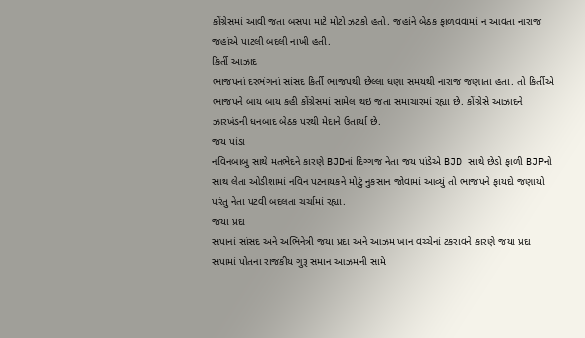કોંગ્રેસમાં આવી જતા બસપા માટે મોટો ઝટકો હતો. જહાંને બેઠક ફાળવવામાં ન આવતા નારાજ જહાંએ પાટલી બદલી નાખી હતી.
કિર્તી આઝાદ
ભાજપનાં દરભંગનાં સાંસદ કિર્તી ભાજપથી છેલ્લા ધણા સમયથી નારાજ જણાતા હતા. તો કિર્તીએ ભાજપને બાય બાય કહી કોંગ્રેસમાં સામેલ થઇ જતા સમાચારમાં રહ્યા છે. કોંગ્રેસે આઝાદને ઝારખંડની ધનબાદ બેઠક પરથી મેદાને ઉતાર્યા છે.
જય પાંડા
નવિનબાબુ સાથે મતભેદને કારણે BJDનાં દિગ્ગજ નેતા જય પાંડેએ BJD સાથે છેડો ફાળી BJPનો સાથ લેતા ઓડીશામાં નવિન પટનાયકને મોટું નુકસાન જોવામાં આવ્યું તો ભાજપને ફાયદો જણાયો પરંતુ નેતા પટવી બદલતા ચર્ચામાં રહ્યા.
જયા પ્રદા
સપાનાં સાંસદ અને અભિનેત્રી જયા પ્રદા અને આઝમ ખાન વચ્ચેનાં ટકરાવને કારણે જયા પ્રદા સપામાં પોતના રાજકીય ગુરૂ સમાન આઝમની સામે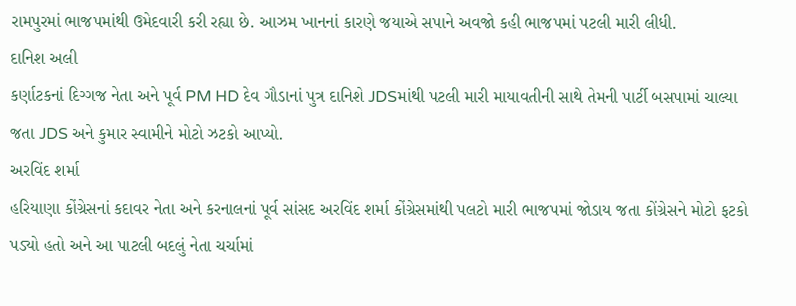રામપુરમાં ભાજપમાંથી ઉમેદવારી કરી રહ્યા છે. આઝમ ખાનનાં કારણે જયાએ સપાને અવજો કહી ભાજપમાં પટલી મારી લીધી.
દાનિશ અલી
કર્ણાટકનાં દિગ્ગજ નેતા અને પૂર્વ PM HD દેવ ગૌડાનાં પુત્ર દાનિશે JDSમાંથી પટલી મારી માયાવતીની સાથે તેમની પાર્ટી બસપામાં ચાલ્યા જતા JDS અને કુમાર સ્વામીને મોટો ઝટકો આપ્યો.
અરવિંદ શર્મા
હરિયાણા કોંગ્રેસનાં કદાવર નેતા અને કરનાલનાં પૂર્વ સાંસદ અરવિંદ શર્મા કોંગ્રેસમાંથી પલટો મારી ભાજપમાં જોડાય જતા કોંગ્રેસને મોટો ફટકો પડ્યો હતો અને આ પાટલી બદલું નેતા ચર્ચામાં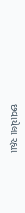છવાયેલા રહ્યા